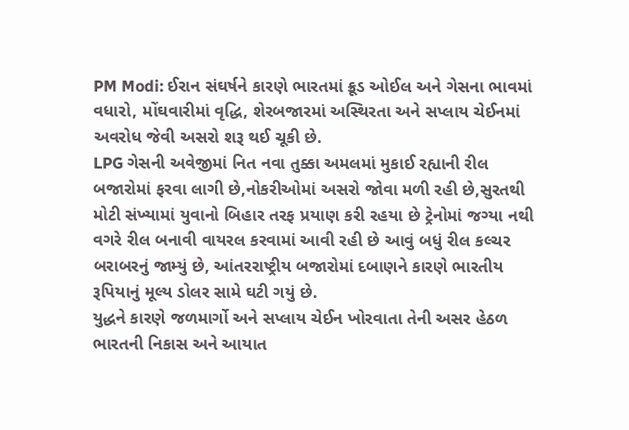PM Modi: ઈરાન સંઘર્ષને કારણે ભારતમાં ક્રૂડ ઓઈલ અને ગેસના ભાવમાં વધારો, મોંઘવારીમાં વૃદ્ધિ, શેરબજારમાં અસ્થિરતા અને સપ્લાય ચેઈનમાં અવરોધ જેવી અસરો શરૂ થઈ ચૂકી છે.
LPG ગેસની અવેજીમાં નિત નવા તુક્કા અમલમાં મુકાઈ રહ્યાની રીલ બજારોમાં ફરવા લાગી છે,નોકરીઓમાં અસરો જોવા મળી રહી છે,સુરતથી મોટી સંખ્યામાં યુવાનો બિહાર તરફ પ્રયાણ કરી રહયા છે ટ્રેનોમાં જગ્યા નથી વગરે રીલ બનાવી વાયરલ કરવામાં આવી રહી છે આવું બધું રીલ કલ્ચર બરાબરનું જામ્યું છે, આંતરરાષ્ટ્રીય બજારોમાં દબાણને કારણે ભારતીય રૂપિયાનું મૂલ્ય ડોલર સામે ઘટી ગયું છે.
યુદ્ધને કારણે જળમાર્ગો અને સપ્લાય ચેઈન ખોરવાતા તેની અસર હેઠળ ભારતની નિકાસ અને આયાત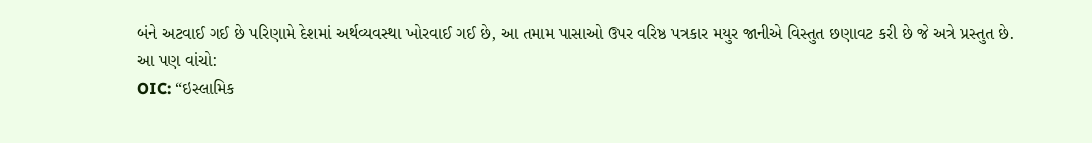બંને અટવાઈ ગઈ છે પરિણામે દેશમાં અર્થવ્યવસ્થા ખોરવાઈ ગઈ છે, આ તમામ પાસાઓ ઉપર વરિષ્ઠ પત્રકાર મયુર જાનીએ વિસ્તુત છણાવટ કરી છે જે અત્રે પ્રસ્તુત છે.
આ પણ વાંચો:
OIC: “ઇસ્લામિક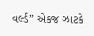વર્લ્ડ” એકજ ઝાટકે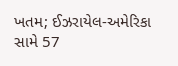ખતમ; ઈઝરાયેલ-અમેરિકા સામે 57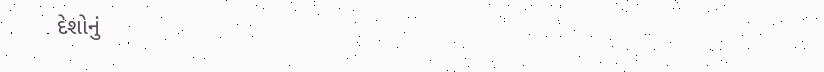દેશોનું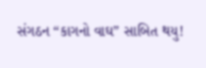સંગઠન “કાગનો વાઘ” સાબિત થયુ!